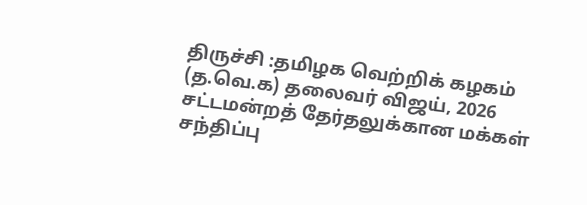திருச்சி :தமிழக வெற்றிக் கழகம் (த.வெ.க) தலைவர் விஜய், 2026 சட்டமன்றத் தேர்தலுக்கான மக்கள் சந்திப்பு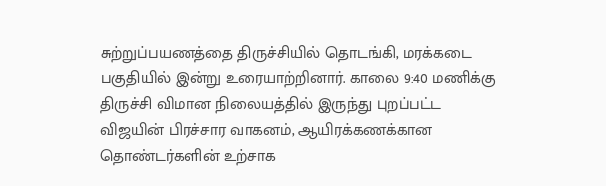சுற்றுப்பயணத்தை திருச்சியில் தொடங்கி, மரக்கடை பகுதியில் இன்று உரையாற்றினார். காலை 9:40 மணிக்கு திருச்சி விமான நிலையத்தில் இருந்து புறப்பட்ட விஜயின் பிரச்சார வாகனம், ஆயிரக்கணக்கான தொண்டர்களின் உற்சாக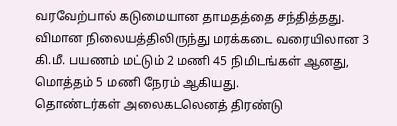வரவேற்பால் கடுமையான தாமதத்தை சந்தித்தது. விமான நிலையத்திலிருந்து மரக்கடை வரையிலான 3 கி.மீ. பயணம் மட்டும் 2 மணி 45 நிமிடங்கள் ஆனது, மொத்தம் 5 மணி நேரம் ஆகியது.
தொண்டர்கள் அலைகடலெனத் திரண்டு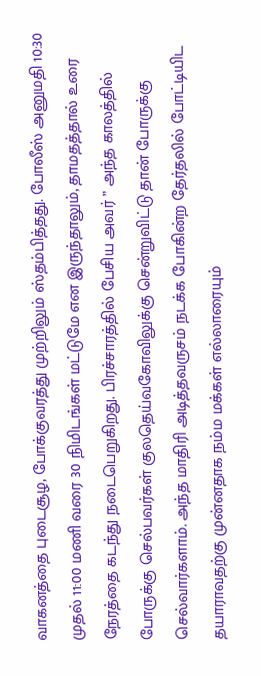வாகனத்தை புடைசூழ, போக்குவரத்து முற்றிலும் ஸ்தம்பித்தது. போலீஸ் அனுமதி 10:30 முதல் 11:00 மணி வரை 30 நிமிடங்கள் மட்டுமே என இருந்தாலும், தாமதத்தால் உரை நேரத்தை கடந்து நடைபெறுகிறது. பிரச்சாரத்தில் பேசிய அவர் ” அந்த காலத்தில் போருக்கு செல்பவர்கள் குலதெய்வகோவிலுக்கு சென்றுவிட்டு தான் போருக்கு செல்வார்களாம். அந்த மாதிரி அடித்தவருசம் நடக்க போகின்ற தேர்தலில் போட்டியிட தயாராவதற்கு முன்னதாக நம்ம மக்கள் எல்லாரையும்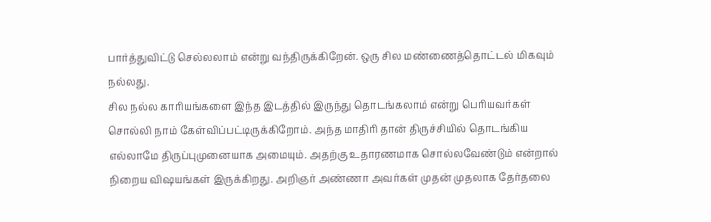பார்த்துவிட்டு செல்லலாம் என்று வந்திருக்கிறேன். ஒரு சில மண்ணைத்தொட்டல் மிகவும் நல்லது.
சில நல்ல காரியங்களை இந்த இடத்தில் இருந்து தொடங்கலாம் என்று பெரியவர்கள் சொல்லி நாம் கேள்விப்பட்டிருக்கிறோம். அந்த மாதிரி தான் திருச்சியில் தொடங்கிய எல்லாமே திருப்புமுனையாக அமையும். அதற்கு உதாரணமாக சொல்லவேண்டும் என்றால் நிறைய விஷயங்கள் இருக்கிறது. அறிஞர் அண்ணா அவர்கள் முதன் முதலாக தேர்தலை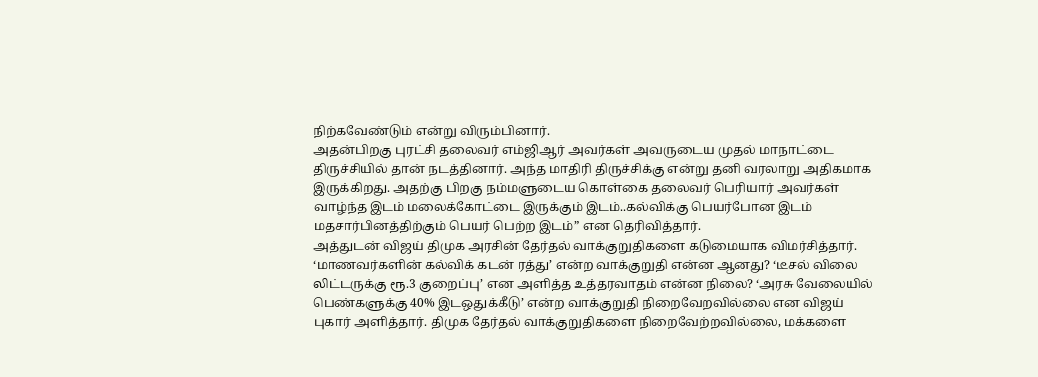நிற்கவேண்டும் என்று விரும்பினார்.
அதன்பிறகு புரட்சி தலைவர் எம்ஜிஆர் அவர்கள் அவருடைய முதல் மாநாட்டை திருச்சியில் தான் நடத்தினார். அந்த மாதிரி திருச்சிக்கு என்று தனி வரலாறு அதிகமாக இருக்கிறது. அதற்கு பிறகு நம்மளுடைய கொள்கை தலைவர் பெரியார் அவர்கள் வாழ்ந்த இடம் மலைக்கோட்டை இருக்கும் இடம்..கல்விக்கு பெயர்போன இடம் மதசார்பினத்திற்கும் பெயர் பெற்ற இடம்” என தெரிவித்தார்.
அத்துடன் விஜய் திமுக அரசின் தேர்தல் வாக்குறுதிகளை கடுமையாக விமர்சித்தார். ‘மாணவர்களின் கல்விக் கடன் ரத்து’ என்ற வாக்குறுதி என்ன ஆனது? ‘டீசல் விலை லிட்டருக்கு ரூ.3 குறைப்பு’ என அளித்த உத்தரவாதம் என்ன நிலை? ‘அரசு வேலையில் பெண்களுக்கு 40% இடஒதுக்கீடு’ என்ற வாக்குறுதி நிறைவேறவில்லை என விஜய் புகார் அளித்தார். திமுக தேர்தல் வாக்குறுதிகளை நிறைவேற்றவில்லை, மக்களை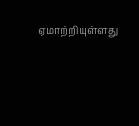ஏமாற்றியுள்ளது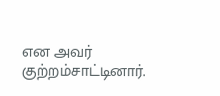என அவர் குற்றம்சாட்டினார்.